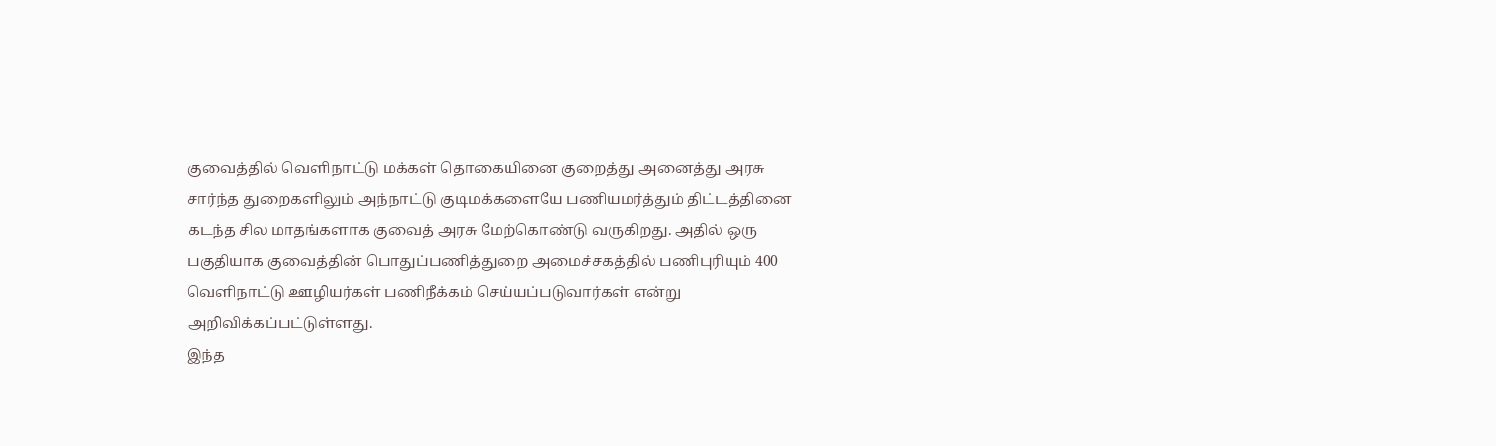குவைத்தில் வெளிநாட்டு மக்கள் தொகையினை குறைத்து அனைத்து அரசு சார்ந்த துறைகளிலும் அந்நாட்டு குடிமக்களையே பணியமர்த்தும் திட்டத்தினை கடந்த சில மாதங்களாக குவைத் அரசு மேற்கொண்டு வருகிறது. அதில் ஒரு பகுதியாக குவைத்தின் பொதுப்பணித்துறை அமைச்சகத்தில் பணிபுரியும் 400 வெளிநாட்டு ஊழியர்கள் பணிநீக்கம் செய்யப்படுவார்கள் என்று அறிவிக்கப்பட்டுள்ளது.
இந்த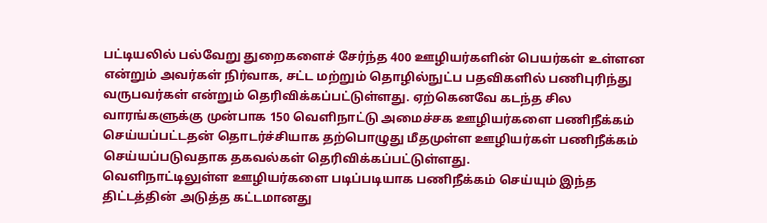பட்டியலில் பல்வேறு துறைகளைச் சேர்ந்த 400 ஊழியர்களின் பெயர்கள் உள்ளன என்றும் அவர்கள் நிர்வாக, சட்ட மற்றும் தொழில்நுட்ப பதவிகளில் பணிபுரிந்து வருபவர்கள் என்றும் தெரிவிக்கப்பட்டுள்ளது. ஏற்கெனவே கடந்த சில வாரங்களுக்கு முன்பாக 150 வெளிநாட்டு அமைச்சக ஊழியர்களை பணிநீக்கம் செய்யப்பட்டதன் தொடர்ச்சியாக தற்பொழுது மீதமுள்ள ஊழியர்கள் பணிநீக்கம் செய்யப்படுவதாக தகவல்கள் தெரிவிக்கப்பட்டுள்ளது.
வெளிநாட்டிலுள்ள ஊழியர்களை படிப்படியாக பணிநீக்கம் செய்யும் இந்த திட்டத்தின் அடுத்த கட்டமானது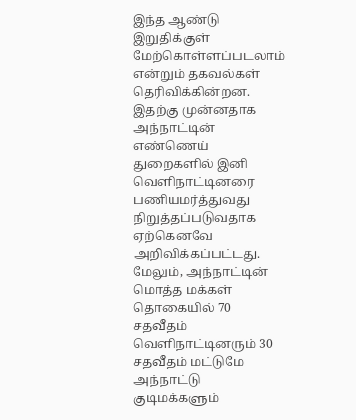இந்த ஆண்டு இறுதிக்குள் மேற்கொள்ளப்படலாம் என்றும் தகவல்கள் தெரிவிக்கின்றன. இதற்கு முன்னதாக அந்நாட்டின் எண்ணெய் துறைகளில் இனி வெளிநாட்டினரை பணியமர்த்துவது நிறுத்தப்படுவதாக ஏற்கெனவே அறிவிக்கப்பட்டது.
மேலும், அந்நாட்டின் மொத்த மக்கள் தொகையில் 70 சதவீதம் வெளிநாட்டினரும் 30 சதவீதம் மட்டுமே அந்நாட்டு குடிமக்களும்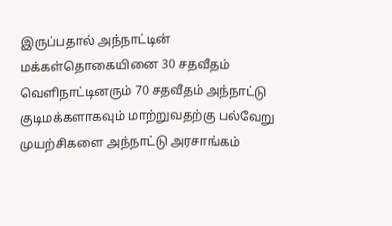இருப்பதால் அந்நாட்டின் மக்கள்தொகையினை 30 சதவீதம் வெளிநாட்டினரும் 70 சதவீதம் அந்நாட்டு குடிமக்களாகவும் மாற்றுவதற்கு பல்வேறு முயற்சிகளை அந்நாட்டு அரசாங்கம்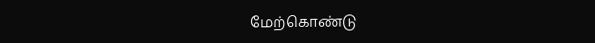மேற்கொண்டு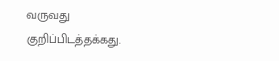வருவது குறிப்பிடத்தக்கது.